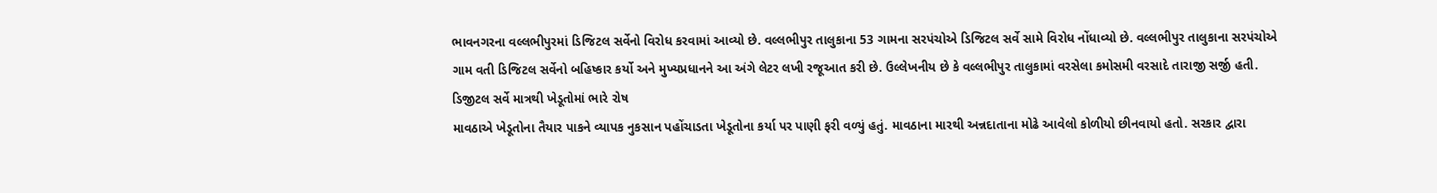ભાવનગરના વલ્લભીપુરમાં ડિજિટલ સર્વેનો વિરોધ કરવામાં આવ્યો છે. વલ્લભીપુર તાલુકાના 53 ગામના સરપંચોએ ડિજિટલ સર્વે સામે વિરોધ નોંધાવ્યો છે. વલ્લભીપુર તાલુકાના સરપંચોએ ગામ વતી ડિજિટલ સર્વેનો બહિષ્કાર કર્યો અને મુખ્યપ્રધાનને આ અંગે લેટર લખી રજૂઆત કરી છે. ઉલ્લેખનીય છે કે વલ્લભીપુર તાલુકામાં વરસેલા કમોસમી વરસાદે તારાજી સર્જી હતી.
ડિજીટલ સર્વે માત્રથી ખેડૂતોમાં ભારે રોષ
માવઠાએ ખેડૂતોના તૈયાર પાકને વ્યાપક નુકસાન પહોંચાડતા ખેડૂતોના કર્યા પર પાણી ફરી વળ્યું હતું. માવઠાના મારથી અન્નદાતાના મોઢે આવેલો કોળીયો છીનવાયો હતો. સરકાર દ્વારા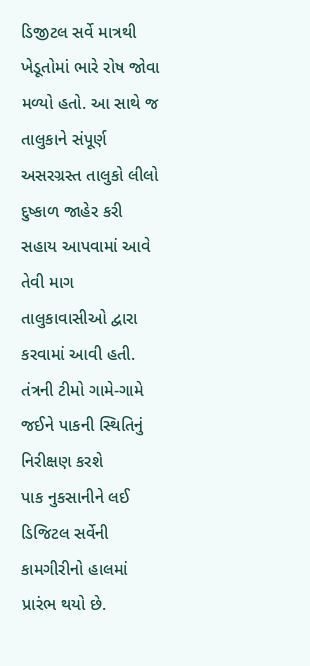ડિજીટલ સર્વે માત્રથી ખેડૂતોમાં ભારે રોષ જોવા મળ્યો હતો. આ સાથે જ તાલુકાને સંપૂર્ણ અસરગ્રસ્ત તાલુકો લીલો દુષ્કાળ જાહેર કરી સહાય આપવામાં આવે તેવી માગ તાલુકાવાસીઓ દ્વારા કરવામાં આવી હતી.
તંત્રની ટીમો ગામે-ગામે જઈને પાકની સ્થિતિનું નિરીક્ષણ કરશે
પાક નુકસાનીને લઈ ડિજિટલ સર્વેની કામગીરીનો હાલમાં પ્રારંભ થયો છે.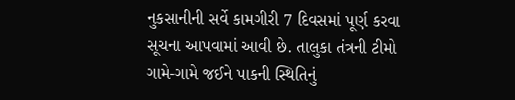નુકસાનીની સર્વે કામગીરી 7 દિવસમાં પૂર્ણ કરવા સૂચના આપવામાં આવી છે. તાલુકા તંત્રની ટીમો ગામે-ગામે જઈને પાકની સ્થિતિનું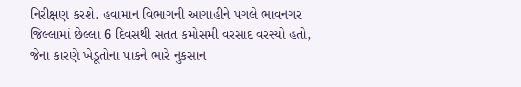નિરીક્ષણ કરશે. હવામાન વિભાગની આગાહીને પગલે ભાવનગર જિલ્લામાં છેલ્લા 6 દિવસથી સતત કમોસમી વરસાદ વરસ્યો હતો, જેના કારણે ખેડૂતોના પાકને ભારે નુકસાન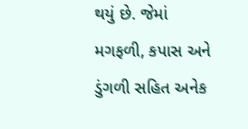થયું છે. જેમાં મગફળી, કપાસ અને ડુંગળી સહિત અનેક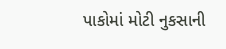પાકોમાં મોટી નુકસાની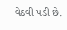વેઠવી પડી છે.